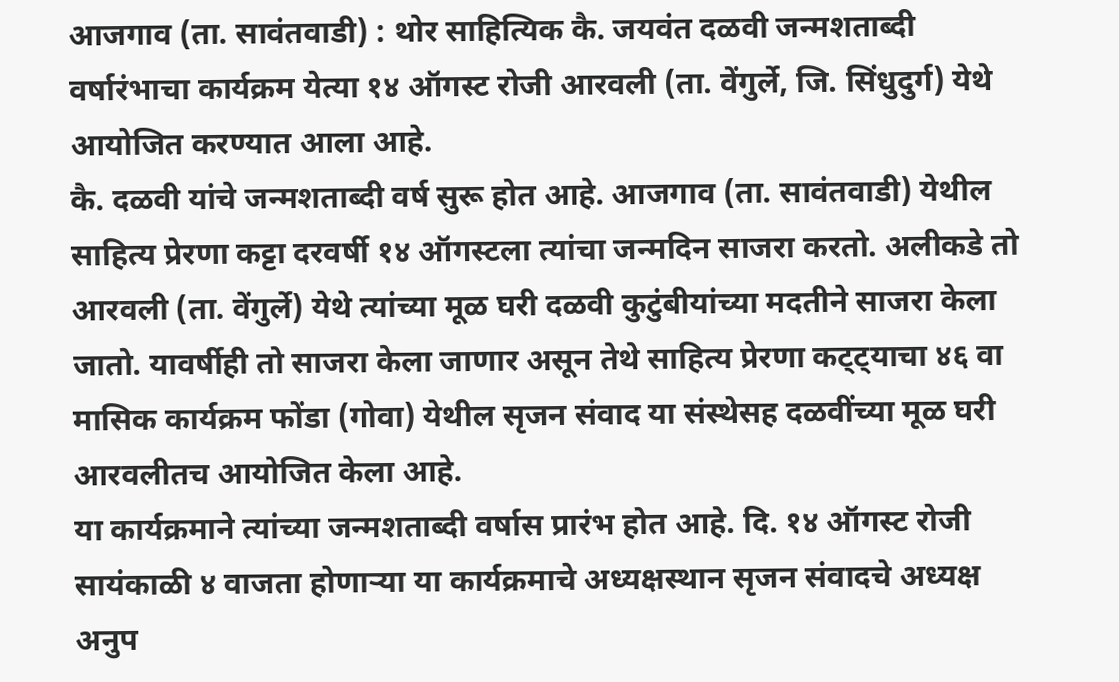आजगाव (ता. सावंतवाडी) : थोर साहित्यिक कै. जयवंत दळवी जन्मशताब्दी वर्षारंभाचा कार्यक्रम येत्या १४ ऑगस्ट रोजी आरवली (ता. वेंगुर्ले, जि. सिंधुदुर्ग) येथे आयोजित करण्यात आला आहे.
कै. दळवी यांचे जन्मशताब्दी वर्ष सुरू होत आहे. आजगाव (ता. सावंतवाडी) येथील साहित्य प्रेरणा कट्टा दरवर्षी १४ ऑगस्टला त्यांचा जन्मदिन साजरा करतो. अलीकडे तो आरवली (ता. वेंगुर्ले) येथे त्यांच्या मूळ घरी दळवी कुटुंबीयांच्या मदतीने साजरा केला जातो. यावर्षीही तो साजरा केला जाणार असून तेथे साहित्य प्रेरणा कट्ट्याचा ४६ वा मासिक कार्यक्रम फोंडा (गोवा) येथील सृजन संवाद या संस्थेसह दळवींच्या मूळ घरी आरवलीतच आयोजित केला आहे.
या कार्यक्रमाने त्यांच्या जन्मशताब्दी वर्षास प्रारंभ होत आहे. दि. १४ ऑगस्ट रोजी सायंकाळी ४ वाजता होणाऱ्या या कार्यक्रमाचे अध्यक्षस्थान सृजन संवादचे अध्यक्ष अनुप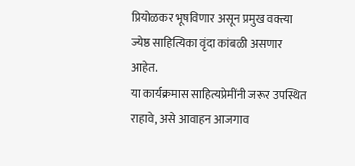प्रियोळकर भूषविणार असून प्रमुख वक्त्या ज्येष्ठ साहित्यिका वृंदा कांबळी असणार आहेत.
या कार्यक्रमास साहित्यप्रेमींनी जरूर उपस्थित राहावे, असे आवाहन आजगाव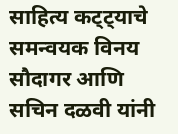साहित्य कट्ट्याचे समन्वयक विनय सौदागर आणि सचिन दळवी यांनी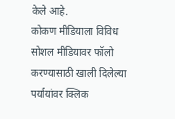केले आहे.
कोकण मीडियाला विविध सोशल मीडियावर फॉलो करण्यासाठी खाली दिलेल्या पर्यायांवर क्लिक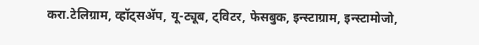करा.टेलिग्राम, व्हॉट्सॲप, यू-ट्यूब, ट्विटर, फेसबुक, इन्स्टाग्राम, इन्स्टामोजो,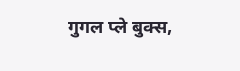गुगल प्ले बुक्स,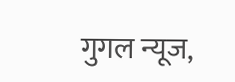गुगल न्यूज,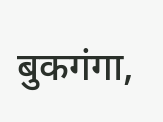बुकगंगा,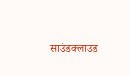साउंडक्लाउड